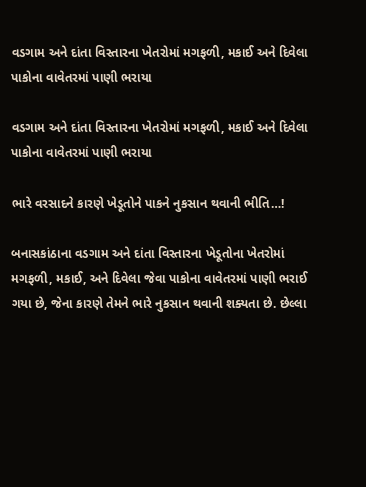વડગામ અને દાંતા વિસ્તારના ખેતરોમાં મગફળી, મકાઈ અને દિવેલા પાકોના વાવેતરમાં પાણી ભરાયા

વડગામ અને દાંતા વિસ્તારના ખેતરોમાં મગફળી, મકાઈ અને દિવેલા પાકોના વાવેતરમાં પાણી ભરાયા

ભારે વરસાદને કારણે ખેડૂતોને પાકને નુકસાન થવાની ભીતિ…!

બનાસકાંઠાના વડગામ અને દાંતા વિસ્તારના ખેડૂતોના ખેતરોમાં મગફળી, મકાઈ, અને દિવેલા જેવા પાકોના વાવેતરમાં પાણી ભરાઈ ગયા છે, જેના કારણે તેમને ભારે નુકસાન થવાની શક્યતા છે. છેલ્લા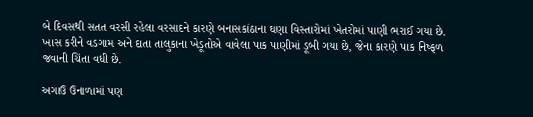બે દિવસથી સતત વરસી રહેલા વરસાદને કારણે બનાસકાંઠાના ઘણા વિસ્તારોમાં ખેતરોમાં પાણી ભરાઈ ગયા છે. ખાસ કરીને વડગામ અને દાતા તાલુકાના ખેડૂતોએ વાવેલા પાક પાણીમાં ડૂબી ગયા છે, જેના કારણે પાક નિષ્ફળ જવાની ચિંતા વધી છે.

અગાઉ ઉનાળામાં પણ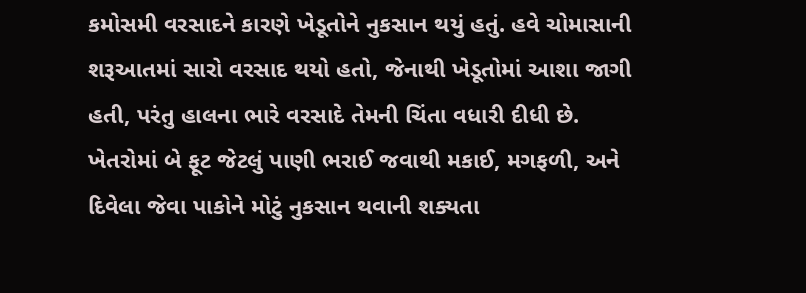કમોસમી વરસાદને કારણે ખેડૂતોને નુકસાન થયું હતું. હવે ચોમાસાની શરૂઆતમાં સારો વરસાદ થયો હતો, જેનાથી ખેડૂતોમાં આશા જાગી હતી, પરંતુ હાલના ભારે વરસાદે તેમની ચિંતા વધારી દીધી છે. ખેતરોમાં બે ફૂટ જેટલું પાણી ભરાઈ જવાથી મકાઈ, મગફળી, અને દિવેલા જેવા પાકોને મોટું નુકસાન થવાની શક્યતા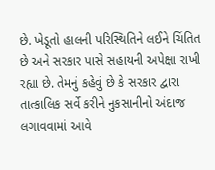છે. ખેડૂતો હાલની પરિસ્થિતિને લઈને ચિંતિત છે અને સરકાર પાસે સહાયની અપેક્ષા રાખી રહ્યા છે. તેમનું કહેવું છે કે સરકાર દ્વારા તાત્કાલિક સર્વે કરીને નુકસાનીનો અંદાજ લગાવવામાં આવે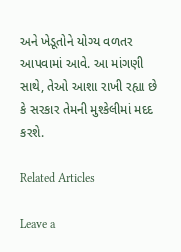અને ખેડૂતોને યોગ્ય વળતર આપવામાં આવે. આ માંગણી સાથે, તેઓ આશા રાખી રહ્યા છે કે સરકાર તેમની મુશ્કેલીમાં મદદ કરશે.

Related Articles

Leave a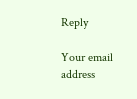Reply

Your email address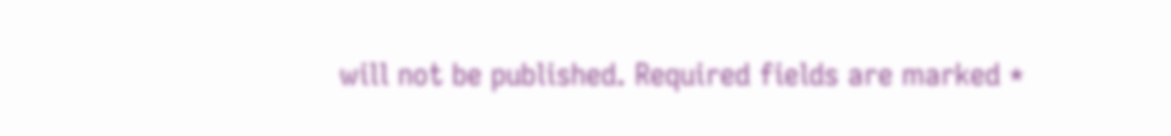will not be published. Required fields are marked *